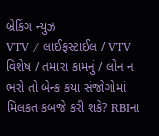બ્રેકિંગ ન્યુઝ
VTV / લાઈફસ્ટાઈલ / VTV વિશેષ / તમારા કામનું / લોન ન ભરો તો બેન્ક કયા સંજોગોમાં મિલકત કબજે કરી શકે? RBIના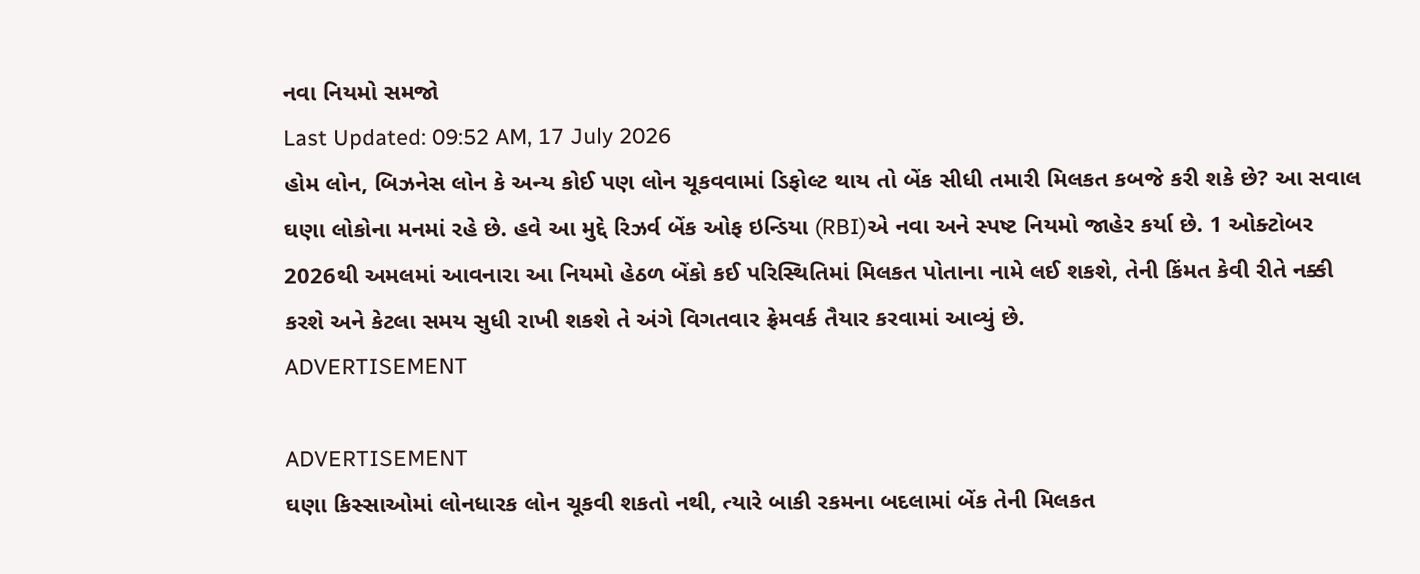નવા નિયમો સમજો
Last Updated: 09:52 AM, 17 July 2026
હોમ લોન, બિઝનેસ લોન કે અન્ય કોઈ પણ લોન ચૂકવવામાં ડિફોલ્ટ થાય તો બેંક સીધી તમારી મિલકત કબજે કરી શકે છે? આ સવાલ ઘણા લોકોના મનમાં રહે છે. હવે આ મુદ્દે રિઝર્વ બેંક ઓફ ઇન્ડિયા (RBI)એ નવા અને સ્પષ્ટ નિયમો જાહેર કર્યા છે. 1 ઓક્ટોબર 2026થી અમલમાં આવનારા આ નિયમો હેઠળ બેંકો કઈ પરિસ્થિતિમાં મિલકત પોતાના નામે લઈ શકશે, તેની કિંમત કેવી રીતે નક્કી કરશે અને કેટલા સમય સુધી રાખી શકશે તે અંગે વિગતવાર ફ્રેમવર્ક તૈયાર કરવામાં આવ્યું છે.
ADVERTISEMENT

ADVERTISEMENT
ઘણા કિસ્સાઓમાં લોનધારક લોન ચૂકવી શકતો નથી, ત્યારે બાકી રકમના બદલામાં બેંક તેની મિલકત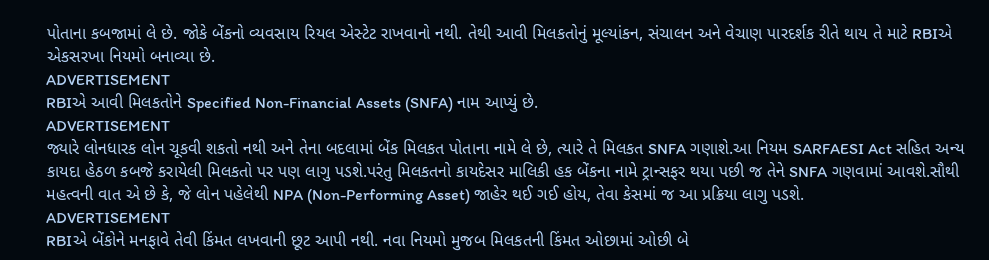પોતાના કબજામાં લે છે. જોકે બેંકનો વ્યવસાય રિયલ એસ્ટેટ રાખવાનો નથી. તેથી આવી મિલકતોનું મૂલ્યાંકન, સંચાલન અને વેચાણ પારદર્શક રીતે થાય તે માટે RBIએ એકસરખા નિયમો બનાવ્યા છે.
ADVERTISEMENT
RBIએ આવી મિલકતોને Specified Non-Financial Assets (SNFA) નામ આપ્યું છે.
ADVERTISEMENT
જ્યારે લોનધારક લોન ચૂકવી શકતો નથી અને તેના બદલામાં બેંક મિલકત પોતાના નામે લે છે, ત્યારે તે મિલકત SNFA ગણાશે.આ નિયમ SARFAESI Act સહિત અન્ય કાયદા હેઠળ કબજે કરાયેલી મિલકતો પર પણ લાગુ પડશે.પરંતુ મિલકતનો કાયદેસર માલિકી હક બેંકના નામે ટ્રાન્સફર થયા પછી જ તેને SNFA ગણવામાં આવશે.સૌથી મહત્વની વાત એ છે કે, જે લોન પહેલેથી NPA (Non-Performing Asset) જાહેર થઈ ગઈ હોય, તેવા કેસમાં જ આ પ્રક્રિયા લાગુ પડશે.
ADVERTISEMENT
RBIએ બેંકોને મનફાવે તેવી કિંમત લખવાની છૂટ આપી નથી. નવા નિયમો મુજબ મિલકતની કિંમત ઓછામાં ઓછી બે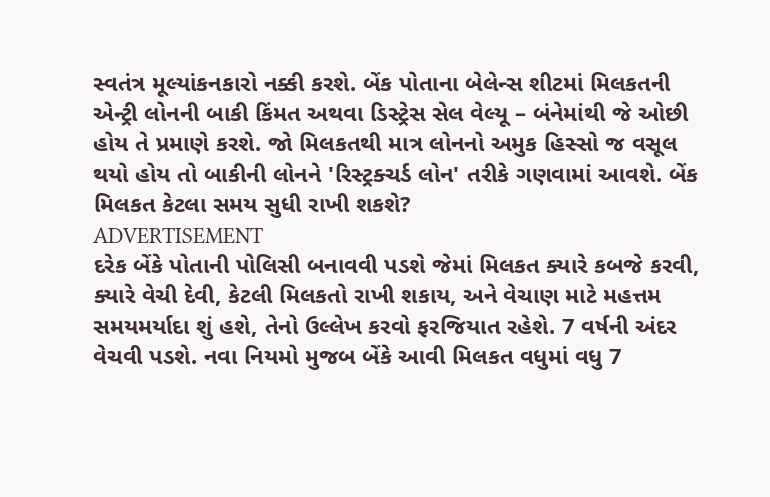સ્વતંત્ર મૂલ્યાંકનકારો નક્કી કરશે. બેંક પોતાના બેલેન્સ શીટમાં મિલકતની એન્ટ્રી લોનની બાકી કિંમત અથવા ડિસ્ટ્રેસ સેલ વેલ્યૂ – બંનેમાંથી જે ઓછી હોય તે પ્રમાણે કરશે. જો મિલકતથી માત્ર લોનનો અમુક હિસ્સો જ વસૂલ થયો હોય તો બાકીની લોનને 'રિસ્ટ્રક્ચર્ડ લોન' તરીકે ગણવામાં આવશે. બેંક મિલકત કેટલા સમય સુધી રાખી શકશે?
ADVERTISEMENT
દરેક બેંકે પોતાની પોલિસી બનાવવી પડશે જેમાં મિલકત ક્યારે કબજે કરવી, ક્યારે વેચી દેવી, કેટલી મિલકતો રાખી શકાય, અને વેચાણ માટે મહત્તમ સમયમર્યાદા શું હશે, તેનો ઉલ્લેખ કરવો ફરજિયાત રહેશે. 7 વર્ષની અંદર વેચવી પડશે. નવા નિયમો મુજબ બેંકે આવી મિલકત વધુમાં વધુ 7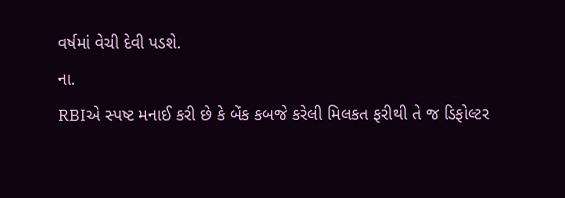વર્ષમાં વેચી દેવી પડશે.
ના.
RBIએ સ્પષ્ટ મનાઈ કરી છે કે બેંક કબજે કરેલી મિલકત ફરીથી તે જ ડિફોલ્ટર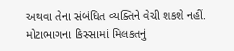અથવા તેના સંબંધિત વ્યક્તિને વેચી શકશે નહીં. મોટાભાગના કિસ્સામાં મિલકતનું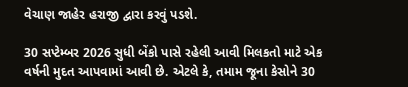વેચાણ જાહેર હરાજી દ્વારા કરવું પડશે.

30 સપ્ટેમ્બર 2026 સુધી બેંકો પાસે રહેલી આવી મિલકતો માટે એક વર્ષની મુદત આપવામાં આવી છે. એટલે કે, તમામ જૂના કેસોને 30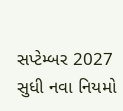સપ્ટેમ્બર 2027 સુધી નવા નિયમો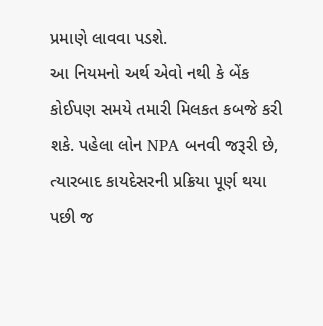પ્રમાણે લાવવા પડશે.
આ નિયમનો અર્થ એવો નથી કે બેંક કોઈપણ સમયે તમારી મિલકત કબજે કરી શકે. પહેલા લોન NPA બનવી જરૂરી છે, ત્યારબાદ કાયદેસરની પ્રક્રિયા પૂર્ણ થયા પછી જ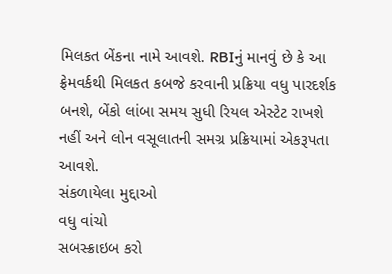મિલકત બેંકના નામે આવશે. RBIનું માનવું છે કે આ ફ્રેમવર્કથી મિલકત કબજે કરવાની પ્રક્રિયા વધુ પારદર્શક બનશે, બેંકો લાંબા સમય સુધી રિયલ એસ્ટેટ રાખશે નહીં અને લોન વસૂલાતની સમગ્ર પ્રક્રિયામાં એકરૂપતા આવશે.
સંકળાયેલા મુદ્દાઓ
વધુ વાંચો
સબસ્ક્રાઇબ કરો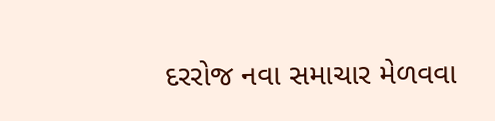દરરોજ નવા સમાચાર મેળવવા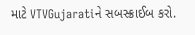માટે VTVGujaratiને સબસ્ક્રાઈબ કરો.